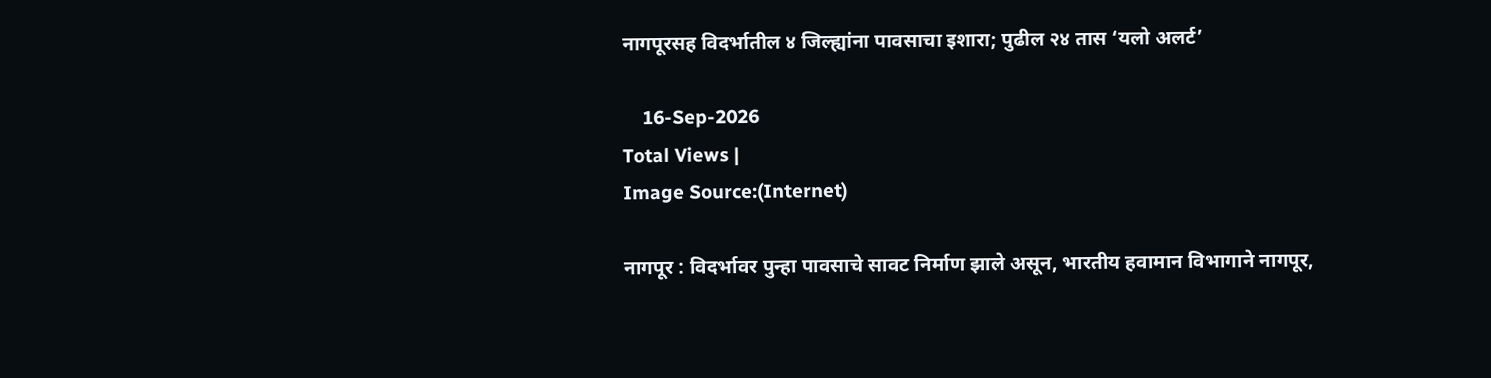नागपूरसह विदर्भातील ४ जिल्ह्यांना पावसाचा इशारा; पुढील २४ तास ‘यलो अलर्ट’

    16-Sep-2026
Total Views |
Image Source:(Internet)

नागपूर : विदर्भावर पुन्हा पावसाचे सावट निर्माण झाले असून, भारतीय हवामान विभागाने नागपूर,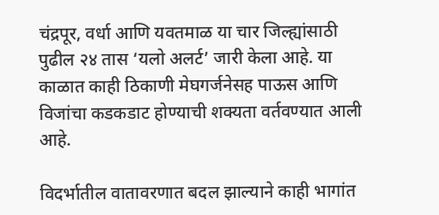चंद्रपूर, वर्धा आणि यवतमाळ या चार जिल्ह्यांसाठी पुढील २४ तास ‘यलो अलर्ट’ जारी केला आहे. या काळात काही ठिकाणी मेघगर्जनेसह पाऊस आणि विजांचा कडकडाट होण्याची शक्यता वर्तवण्यात आली आहे.

विदर्भातील वातावरणात बदल झाल्याने काही भागांत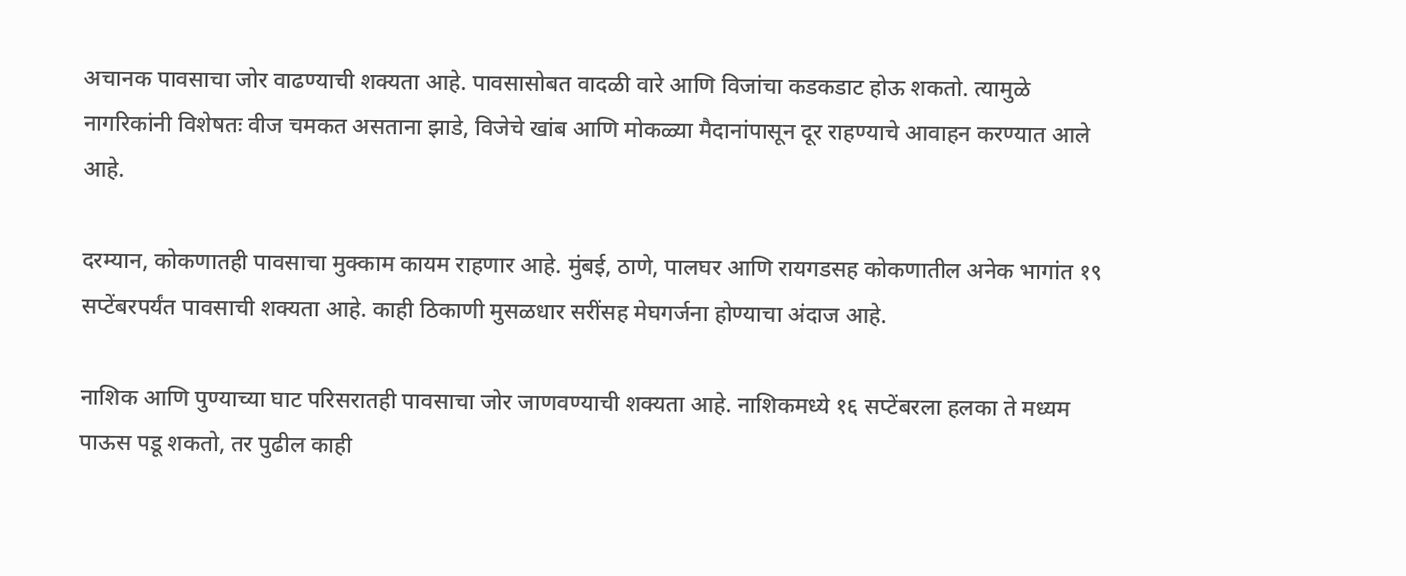अचानक पावसाचा जोर वाढण्याची शक्यता आहे. पावसासोबत वादळी वारे आणि विजांचा कडकडाट होऊ शकतो. त्यामुळे नागरिकांनी विशेषतः वीज चमकत असताना झाडे, विजेचे खांब आणि मोकळ्या मैदानांपासून दूर राहण्याचे आवाहन करण्यात आले आहे.

दरम्यान, कोकणातही पावसाचा मुक्काम कायम राहणार आहे. मुंबई, ठाणे, पालघर आणि रायगडसह कोकणातील अनेक भागांत १९ सप्टेंबरपर्यंत पावसाची शक्यता आहे. काही ठिकाणी मुसळधार सरींसह मेघगर्जना होण्याचा अंदाज आहे.

नाशिक आणि पुण्याच्या घाट परिसरातही पावसाचा जोर जाणवण्याची शक्यता आहे. नाशिकमध्ये १६ सप्टेंबरला हलका ते मध्यम पाऊस पडू शकतो, तर पुढील काही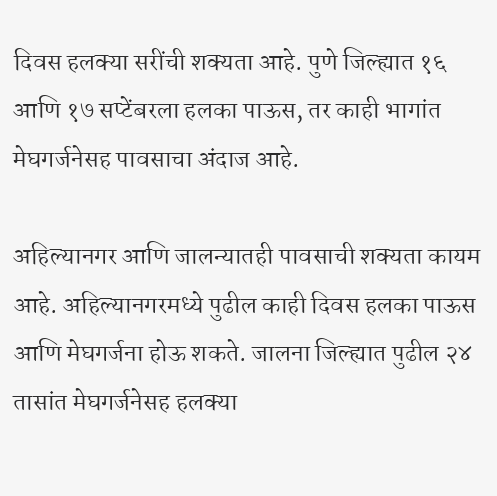दिवस हलक्या सरींची शक्यता आहे. पुणे जिल्ह्यात १६ आणि १७ सप्टेंबरला हलका पाऊस, तर काही भागांत मेघगर्जनेसह पावसाचा अंदाज आहे.

अहिल्यानगर आणि जालन्यातही पावसाची शक्यता कायम आहे. अहिल्यानगरमध्ये पुढील काही दिवस हलका पाऊस आणि मेघगर्जना होऊ शकते. जालना जिल्ह्यात पुढील २४ तासांत मेघगर्जनेसह हलक्या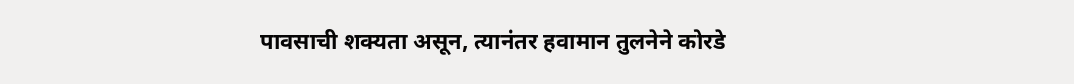पावसाची शक्यता असून, त्यानंतर हवामान तुलनेने कोरडे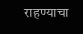राहण्याचा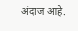अंदाज आहे.